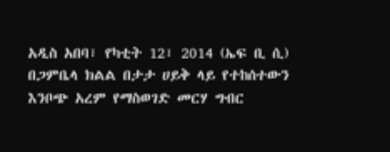አዲስ አበባ፣ የካቲት 12፣ 2014 (ኤፍ ቢ ሲ) በጋምቤላ ክልል በታታ ሀይቅ ላይ የተከሰተውን እንቦጭ አረም የማስወገድ መርሃ ግብር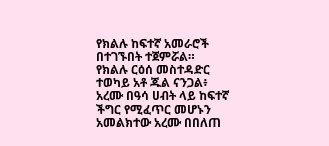የክልሉ ከፍተኛ አመራሮች በተገኙበት ተጀምሯል።
የክልሉ ርዕሰ መስተዳድር ተወካይ አቶ ጁል ናንጋል፥ አረሙ በዓሳ ሀብት ላይ ከፍተኛ ችግር የሚፈጥር መሆኑን አመልክተው አረሙ በበለጠ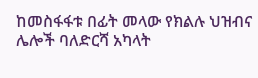ከመስፋፋቱ በፊት መላው የክልሉ ህዝብና ሌሎች ባለድርሻ አካላት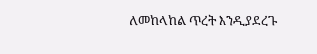ለመከላከል ጥረት እንዲያደረጉ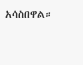አሳስበዋል።